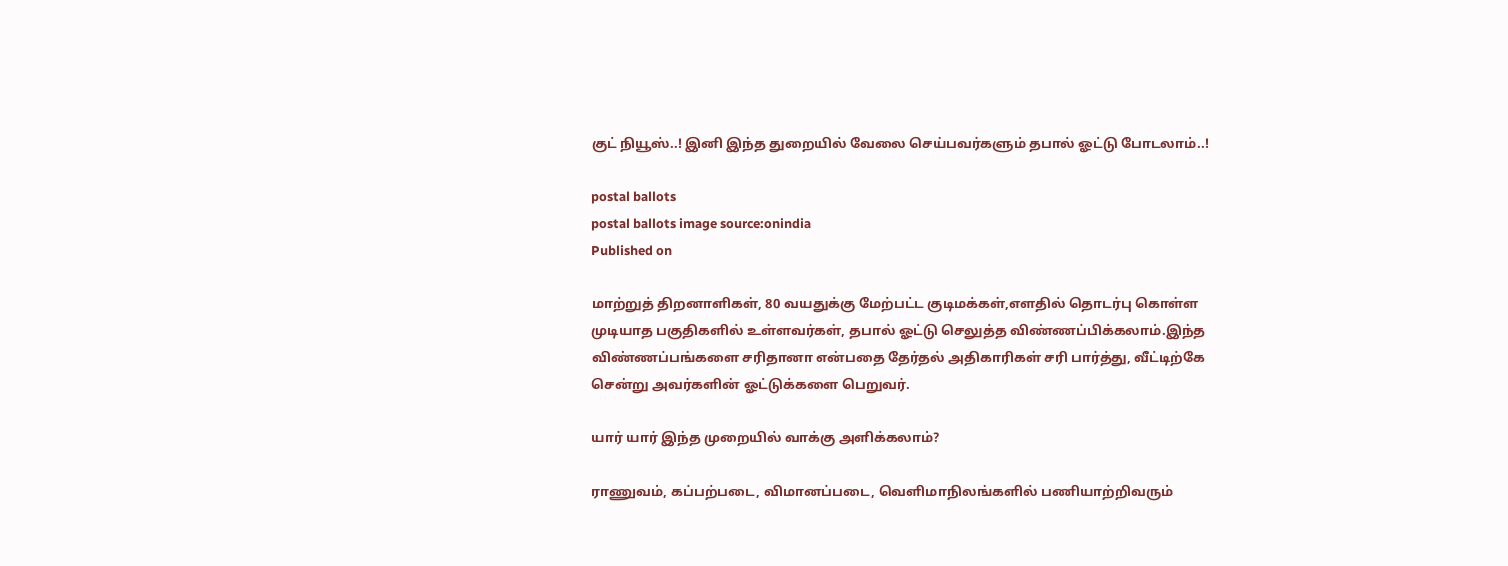குட் நியூஸ்..! இனி இந்த துறையில் வேலை செய்பவர்களும் தபால் ஓட்டு போடலாம்..!

postal ballots
postal ballots image source:onindia
Published on

மாற்றுத் திறனாளிகள், 80 வயதுக்கு மேற்பட்ட குடிமக்கள்,எளதில் தொடர்பு கொள்ள முடியாத பகுதிகளில் உள்ளவர்கள், தபால் ஓட்டு செலுத்த விண்ணப்பிக்கலாம்.இந்த விண்ணப்பங்களை சரிதானா என்பதை தேர்தல் அதிகாரிகள் சரி பார்த்து, வீட்டிற்கே சென்று அவர்களின் ஓட்டுக்களை பெறுவர்.

யார் யார் இந்த முறையில் வாக்கு அளிக்கலாம்?

ராணுவம், கப்பற்படை, விமானப்படை, வெளிமாநிலங்களில் பணியாற்றிவரும்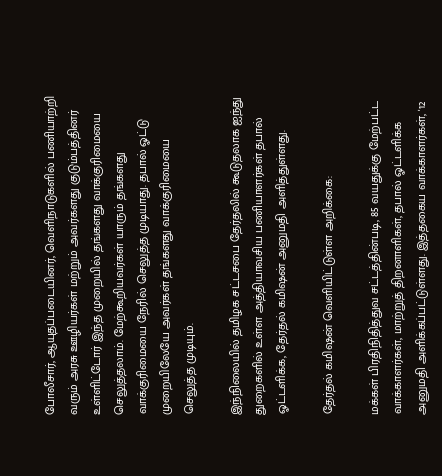போலீசார், ஆயுதப்படையினர், வெளிநாடுகளில் பணியாற்றி வரும் அரசு ஊழியர்கள் மற்றும் அவர்களது குடும்பத்தினர் உள்ளிட்டோர் இந்த முறையில் தங்களது வாக்குரிமையை செலுத்தலாம். மேற்கூறியவர்கள் யாரும் தங்களது வாக்குரிமையை நேரில் செலுத்த முடியாது. தபால் ஓட்டு முறையிலேயே அவர்கள் தங்களது வாக்குரிமையை செலுத்த முடியும்.

இந்நிலையில் தமிழக சட்டசபை தேர்தலில் கூடுதலாக ஐந்து துறைகளில் உள்ள அத்தியாவசிய பணியாளர்கள் தபால் ஓட்டளிக்க, தேர்தல் கமிஷன் அனுமதி அளித்துள்ளது.

தேர்தல் கமிஷன் வெளியிட்டுள்ள அறிக்கை:

மக்கள் பிரதிநிதித்துவ சட்டத்தின்படி, 85 வயதுக்கு மேற்பட்ட வாக்காளர்கள், மாற்றுத் திறனாளிகள், தபால் ஓட்டளிக்க அனுமதி அளிக்கப்பட்டுள்ளது. இத்தகைய வாக்காளர்கள், '12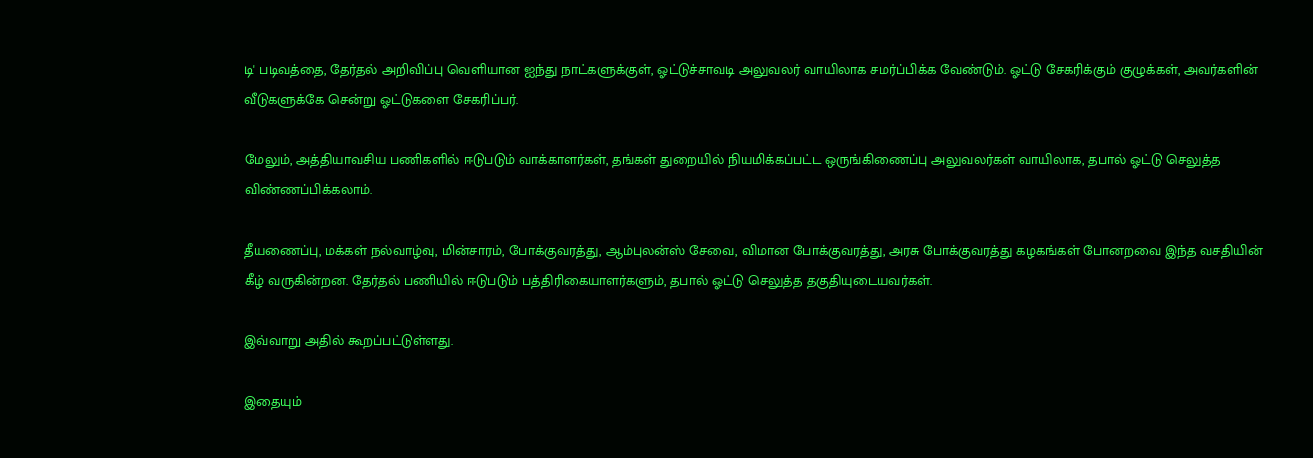டி' படிவத்தை, தேர்தல் அறிவிப்பு வெளியான ஐந்து நாட்களுக்குள், ஓட்டுச்சாவடி அலுவலர் வாயிலாக சமர்ப்பிக்க வேண்டும். ஓட்டு சேகரிக்கும் குழுக்கள், அவர்களின் வீடுகளுக்கே சென்று ஓட்டுகளை சேகரிப்பர்.

மேலும், அத்தியாவசிய பணிகளில் ஈடுபடும் வாக்காளர்கள், தங்கள் துறையில் நியமிக்கப்பட்ட ஒருங்கிணைப்பு அலுவலர்கள் வாயிலாக, தபால் ஓட்டு செலுத்த விண்ணப்பிக்கலாம்.

தீயணைப்பு, மக்கள் நல்வாழ்வு, மின்சாரம், போக்குவரத்து, ஆம்புலன்ஸ் சேவை, விமான போக்குவரத்து, அரசு போக்குவரத்து கழகங்கள் போனறவை இந்த வசதியின் கீழ் வருகின்றன. தேர்தல் பணியில் ஈடுபடும் பத்திரிகையாளர்களும், தபால் ஓட்டு செலுத்த தகுதியுடையவர்கள்.

இவ்வாறு அதில் கூறப்பட்டுள்ளது.

இதையும்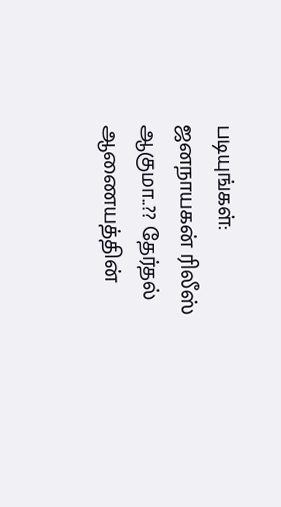படியுங்கள்:
ஜனநாயகன் ரிலீஸ் ஆகுமா..?? தேர்தல் ஆணையத்தின்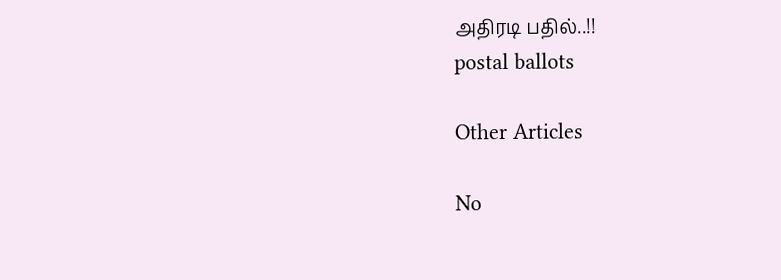அதிரடி பதில்..!!
postal ballots

Other Articles

No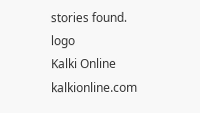stories found.
logo
Kalki Online
kalkionline.com